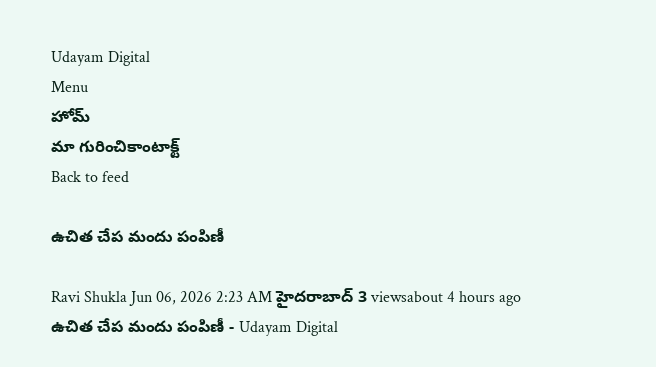Udayam Digital
Menu
హోమ్
మా గురించికాంటాక్ట్
Back to feed

ఉచిత చేప మందు పంపిణీ

Ravi Shukla Jun 06, 2026 2:23 AM హైదరాబాద్ 3 viewsabout 4 hours ago
ఉచిత చేప మందు పంపిణీ - Udayam Digital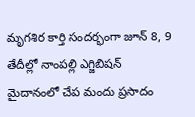మృగశిర కార్తి సందర్భంగా జూన్‌ 8, 9 తేదీల్లో నాంపల్లి ఎగ్జిబిషన్‌ మైదానంలో చేప మందు ప్రసాదం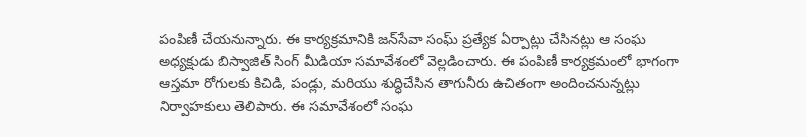పంపిణీ చేయనున్నారు. ఈ కార్యక్రమానికి జన్‌సేవా సంఘ్‌ ప్రత్యేక ఏర్పాట్లు చేసినట్లు ఆ సంఘ అధ్యక్షుడు బిస్వాజిత్‌ సింగ్‌ మీడియా సమావేశంలో వెల్లడించారు. ఈ పంపిణీ కార్యక్రమంలో భాగంగా ఆస్తమా రోగులకు కిచిడి, పండ్లు, మరియు శుద్ధిచేసిన తాగునీరు ఉచితంగా అందించనున్నట్లు నిర్వాహకులు తెలిపారు. ఈ సమావేశంలో సంఘ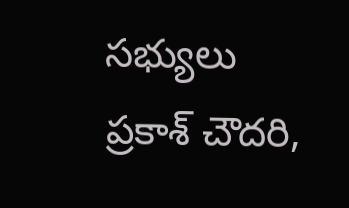సభ్యులు ప్రకాశ్‌ చౌదరి,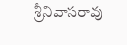శ్రీనివాసరావు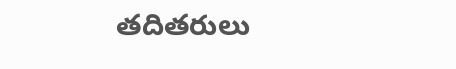తదితరులు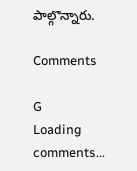పాల్గొన్నారు.

Comments

G
Loading comments...